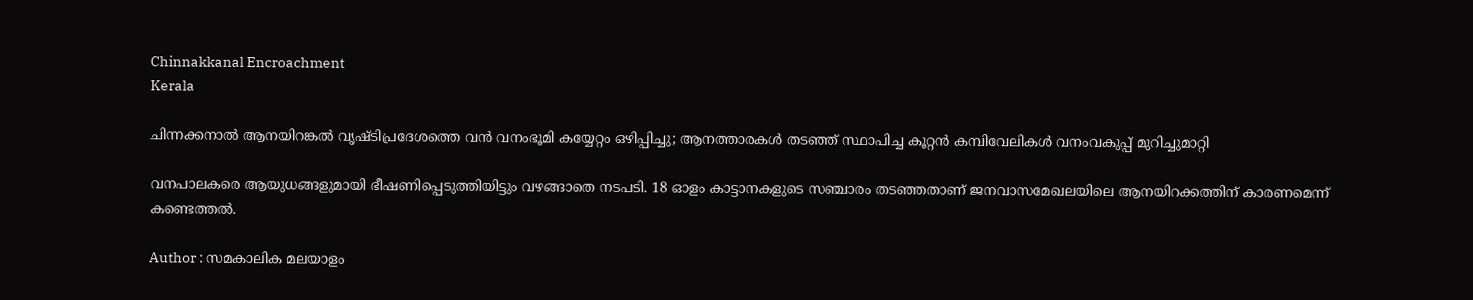Chinnakkanal Encroachment
Kerala

ചിന്നക്കനാൽ ആനയിറങ്കൽ വൃഷ്ടിപ്രദേശത്തെ വൻ വനംഭൂമി കയ്യേറ്റം ഒഴിപ്പിച്ചു; ആനത്താരകൾ തടഞ്ഞ് സ്ഥാപിച്ച കൂറ്റൻ കമ്പിവേലികൾ വനംവകുപ്പ് മുറിച്ചുമാറ്റി

വനപാലകരെ ആയുധങ്ങളുമായി ഭീഷണിപ്പെടുത്തിയിട്ടും വഴങ്ങാതെ നടപടി. 18 ഓളം കാട്ടാനകളുടെ സഞ്ചാരം തടഞ്ഞതാണ് ജനവാസമേഖലയിലെ ആനയിറക്കത്തിന് കാരണമെന്ന് കണ്ടെത്തൽ.

Author : സമകാലിക മലയാളം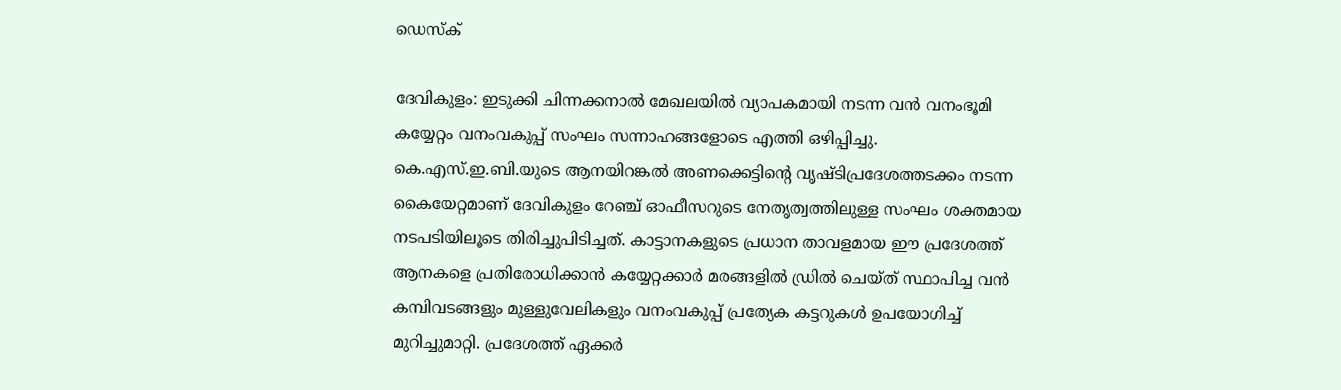ഡെസ്ക്

ദേവികുളം: ഇടുക്കി ചിന്നക്കനാൽ മേഖലയിൽ വ്യാപകമായി നടന്ന വൻ വനംഭൂമി കയ്യേറ്റം വനംവകുപ്പ് സംഘം സന്നാഹങ്ങളോടെ എത്തി ഒഴിപ്പിച്ചു. കെ.എസ്.ഇ.ബി.യുടെ ആനയിറങ്കൽ അണക്കെട്ടിന്റെ വൃഷ്ടിപ്രദേശത്തടക്കം നടന്ന കൈയേറ്റമാണ് ദേവികുളം റേഞ്ച് ഓഫീസറുടെ നേതൃത്വത്തിലുള്ള സംഘം ശക്തമായ നടപടിയിലൂടെ തിരിച്ചുപിടിച്ചത്. കാട്ടാനകളുടെ പ്രധാന താവളമായ ഈ പ്രദേശത്ത് ആനകളെ പ്രതിരോധിക്കാൻ കയ്യേറ്റക്കാർ മരങ്ങളിൽ ഡ്രിൽ ചെയ്ത് സ്ഥാപിച്ച വൻ കമ്പിവടങ്ങളും മുള്ളുവേലികളും വനംവകുപ്പ് പ്രത്യേക കട്ടറുകൾ ഉപയോഗിച്ച് മുറിച്ചുമാറ്റി. പ്രദേശത്ത് ഏക്കർ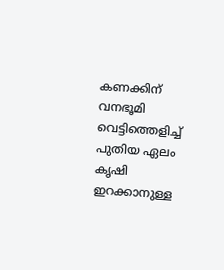കണക്കിന് വനഭൂമി വെട്ടിത്തെളിച്ച് പുതിയ ഏലം കൃഷി ഇറക്കാനുള്ള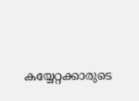കയ്യേറ്റക്കാരുടെ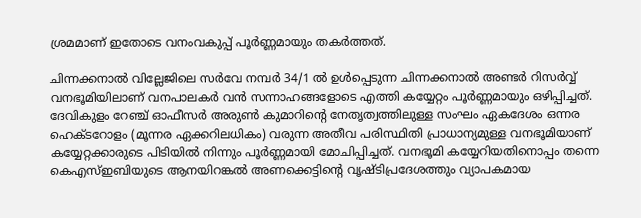ശ്രമമാണ് ഇതോടെ വനംവകുപ്പ് പൂർണ്ണമായും തകർത്തത്.

ചിന്നക്കനാൽ വില്ലേജിലെ സർവേ നമ്പർ 34/1 ൽ ഉൾപ്പെടുന്ന ചിന്നക്കനാൽ അണ്ടർ റിസർവ്വ് വനഭൂമിയിലാണ് വനപാലകർ വൻ സന്നാഹങ്ങളോടെ എത്തി കയ്യേറ്റം പൂർണ്ണമായും ഒഴിപ്പിച്ചത്. ദേവികുളം റേഞ്ച് ഓഫീസർ അരുൺ കുമാറിന്റെ നേതൃത്വത്തിലുള്ള സംഘം ഏകദേശം ഒന്നര ഹെക്ടറോളം (മൂന്നര ഏക്കറിലധികം) വരുന്ന അതീവ പരിസ്ഥിതി പ്രാധാന്യമുള്ള വനഭൂമിയാണ് കയ്യേറ്റക്കാരുടെ പിടിയിൽ നിന്നും പൂർണ്ണമായി മോചിപ്പിച്ചത്. വനഭൂമി കയ്യേറിയതിനൊപ്പം തന്നെ കെഎസ്ഇബിയുടെ ആനയിറങ്കൽ അണക്കെട്ടിന്റെ വൃഷ്ടിപ്രദേശത്തും വ്യാപകമായ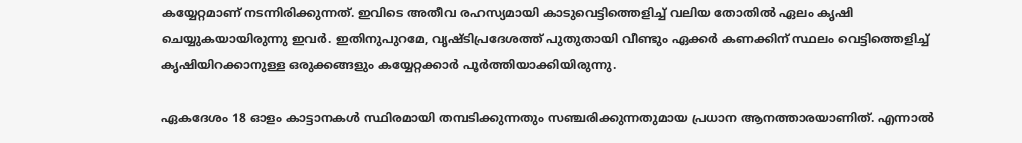കയ്യേറ്റമാണ് നടന്നിരിക്കുന്നത്. ഇവിടെ അതീവ രഹസ്യമായി കാടുവെട്ടിത്തെളിച്ച് വലിയ തോതിൽ ഏലം കൃഷി ചെയ്യുകയായിരുന്നു ഇവർ. ഇതിനുപുറമേ, വൃഷ്ടിപ്രദേശത്ത് പുതുതായി വീണ്ടും ഏക്കർ കണക്കിന് സ്ഥലം വെട്ടിത്തെളിച്ച് കൃഷിയിറക്കാനുള്ള ഒരുക്കങ്ങളും കയ്യേറ്റക്കാർ പൂർത്തിയാക്കിയിരുന്നു.

ഏകദേശം 18 ഓളം കാട്ടാനകൾ സ്ഥിരമായി തമ്പടിക്കുന്നതും സഞ്ചരിക്കുന്നതുമായ പ്രധാന ആനത്താരയാണിത്. എന്നാൽ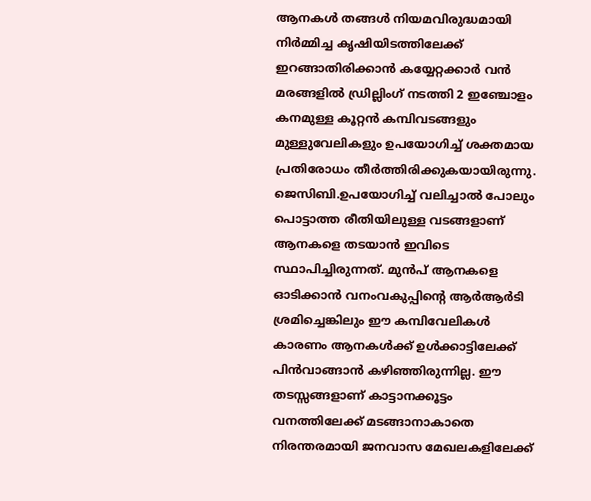ആനകൾ തങ്ങൾ നിയമവിരുദ്ധമായി നിർമ്മിച്ച കൃഷിയിടത്തിലേക്ക് ഇറങ്ങാതിരിക്കാൻ കയ്യേറ്റക്കാർ വൻ മരങ്ങളിൽ ഡ്രില്ലിംഗ് നടത്തി 2 ഇഞ്ചോളം കനമുള്ള കൂറ്റൻ കമ്പിവടങ്ങളും മുള്ളുവേലികളും ഉപയോഗിച്ച് ശക്തമായ പ്രതിരോധം തീർത്തിരിക്കുകയായിരുന്നു. ജെസിബി.ഉപയോഗിച്ച് വലിച്ചാൽ പോലും പൊട്ടാത്ത രീതിയിലുള്ള വടങ്ങളാണ് ആനകളെ തടയാൻ ഇവിടെ സ്ഥാപിച്ചിരുന്നത്. മുൻപ് ആനകളെ ഓടിക്കാൻ വനംവകുപ്പിന്റെ ആർആർടി ശ്രമിച്ചെങ്കിലും ഈ കമ്പിവേലികൾ കാരണം ആനകൾക്ക് ഉൾക്കാട്ടിലേക്ക് പിൻവാങ്ങാൻ കഴിഞ്ഞിരുന്നില്ല. ഈ തടസ്സങ്ങളാണ് കാട്ടാനക്കൂട്ടം വനത്തിലേക്ക് മടങ്ങാനാകാതെ നിരന്തരമായി ജനവാസ മേഖലകളിലേക്ക്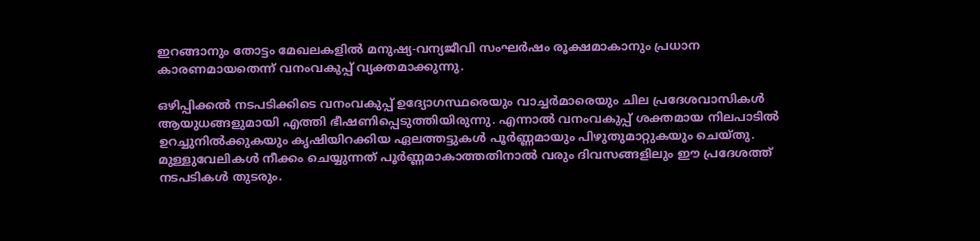ഇറങ്ങാനും തോട്ടം മേഖലകളിൽ മനുഷ്യ-വന്യജീവി സംഘർഷം രൂക്ഷമാകാനും പ്രധാന കാരണമായതെന്ന് വനംവകുപ്പ് വ്യക്തമാക്കുന്നു.

ഒഴിപ്പിക്കൽ നടപടിക്കിടെ വനംവകുപ്പ് ഉദ്യോഗസ്ഥരെയും വാച്ചർമാരെയും ചില പ്രദേശവാസികൾ ആയുധങ്ങളുമായി എത്തി ഭീഷണിപ്പെടുത്തിയിരുന്നു. എന്നാൽ വനംവകുപ്പ് ശക്തമായ നിലപാടിൽ ഉറച്ചുനിൽക്കുകയും കൃഷിയിറക്കിയ ഏലത്തട്ടുകൾ പൂർണ്ണമായും പിഴുതുമാറ്റുകയും ചെയ്തു. മുള്ളുവേലികൾ നീക്കം ചെയ്യുന്നത് പൂർണ്ണമാകാത്തതിനാൽ വരും ദിവസങ്ങളിലും ഈ പ്രദേശത്ത് നടപടികൾ തുടരും.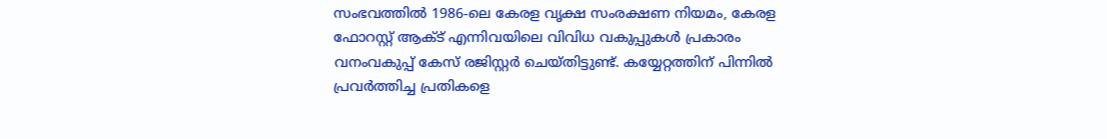സംഭവത്തിൽ 1986-ലെ കേരള വൃക്ഷ സംരക്ഷണ നിയമം, കേരള ഫോറസ്റ്റ് ആക്ട് എന്നിവയിലെ വിവിധ വകുപ്പുകൾ പ്രകാരം വനംവകുപ്പ് കേസ് രജിസ്റ്റർ ചെയ്തിട്ടുണ്ട്. കയ്യേറ്റത്തിന് പിന്നിൽ പ്രവർത്തിച്ച പ്രതികളെ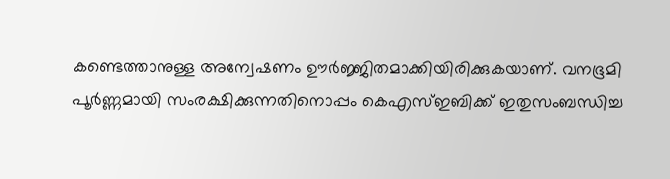കണ്ടെത്താനുള്ള അന്വേഷണം ഊർജ്ജിതമാക്കിയിരിക്കുകയാണ്. വനഭൂമി പൂർണ്ണമായി സംരക്ഷിക്കുന്നതിനൊപ്പം കെഎസ്ഇബിക്ക് ഇതുസംബന്ധിച്ച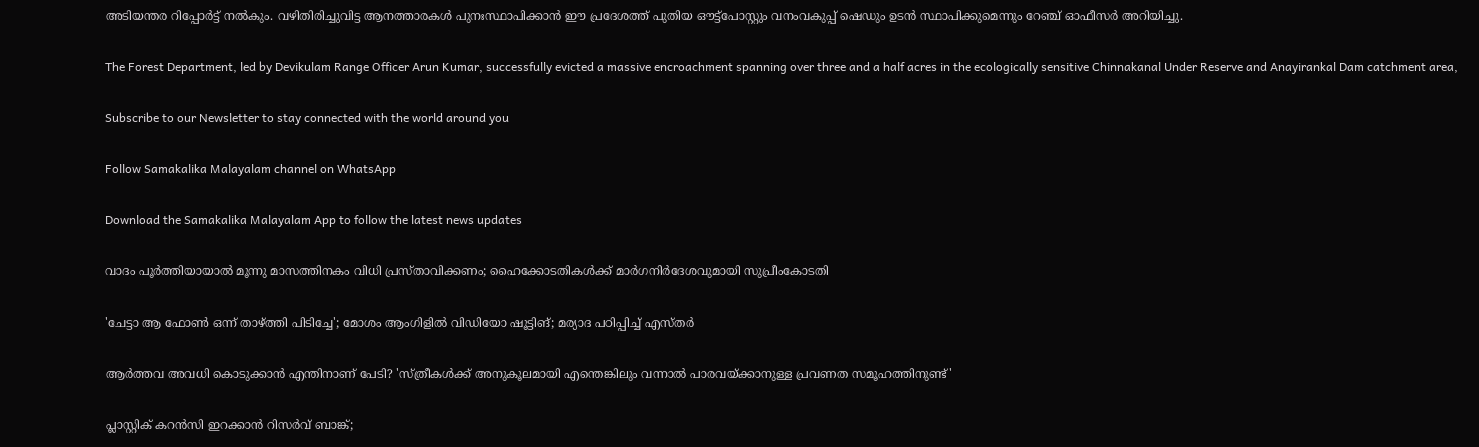അടിയന്തര റിപ്പോർട്ട് നൽകും. വഴിതിരിച്ചുവിട്ട ആനത്താരകൾ പുനഃസ്ഥാപിക്കാൻ ഈ പ്രദേശത്ത് പുതിയ ഔട്ട്പോസ്റ്റും വനംവകുപ്പ് ഷെഡും ഉടൻ സ്ഥാപിക്കുമെന്നും റേഞ്ച് ഓഫീസർ അറിയിച്ചു.

The Forest Department, led by Devikulam Range Officer Arun Kumar, successfully evicted a massive encroachment spanning over three and a half acres in the ecologically sensitive Chinnakanal Under Reserve and Anayirankal Dam catchment area,

Subscribe to our Newsletter to stay connected with the world around you

Follow Samakalika Malayalam channel on WhatsApp

Download the Samakalika Malayalam App to follow the latest news updates

വാദം പൂര്‍ത്തിയായാല്‍ മൂന്നു മാസത്തിനകം വിധി പ്രസ്താവിക്കണം; ഹൈക്കോടതികള്‍ക്ക് മാര്‍ഗനിര്‍ദേശവുമായി സുപ്രീംകോടതി

'ചേട്ടാ ആ ഫോണ്‍ ഒന്ന് താഴ്ത്തി പിടിച്ചേ'; മോശം ആംഗിളില്‍ വിഡിയോ ഷൂട്ടിങ്; മര്യാദ പഠിപ്പിച്ച് എസ്തര്‍

ആർത്തവ അവധി കൊടുക്കാൻ എന്തിനാണ് പേടി? 'സ്ത്രീകള്‍ക്ക് അനുകൂലമായി എന്തെങ്കിലും വന്നാൽ പാരവയ്ക്കാനുള്ള പ്രവണത സമൂഹത്തിനുണ്ട്'

പ്ലാസ്റ്റിക് കറന്‍സി ഇറക്കാന്‍ റിസര്‍വ് ബാങ്ക്;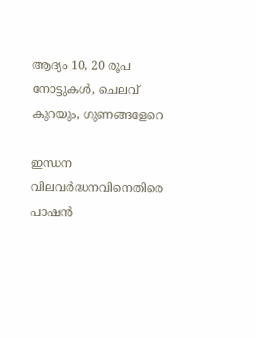ആദ്യം 10, 20 രൂപ നോട്ടുകള്‍, ചെലവ് കുറയും, ഗുണങ്ങളേറെ

ഇന്ധന വിലവർദ്ധനവിനെതിരെ പാഷൻ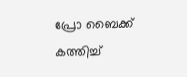പ്രോ ബൈക്ക് കത്തിച്ച്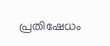പ്രതിഷേധം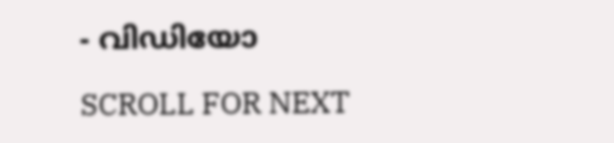- വിഡിയോ

SCROLL FOR NEXT